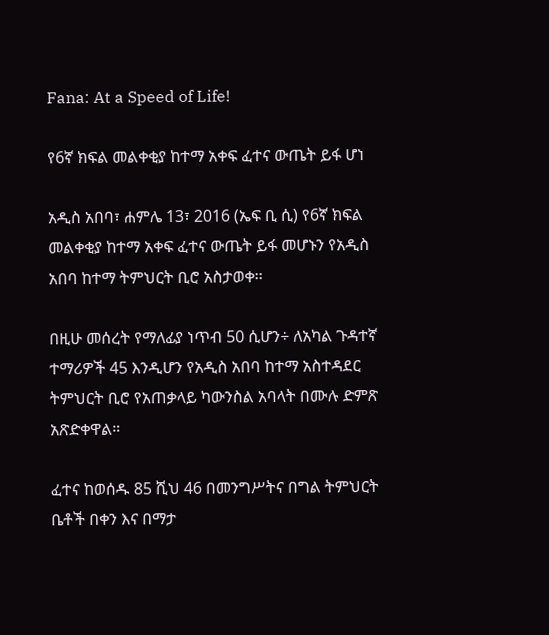Fana: At a Speed of Life!

የ6ኛ ክፍል መልቀቂያ ከተማ አቀፍ ፈተና ውጤት ይፋ ሆነ

አዲስ አበባ፣ ሐምሌ 13፣ 2016 (ኤፍ ቢ ሲ) የ6ኛ ክፍል መልቀቂያ ከተማ አቀፍ ፈተና ውጤት ይፋ መሆኑን የአዲስ አበባ ከተማ ትምህርት ቢሮ አስታወቀ፡፡

በዚሁ መሰረት የማለፊያ ነጥብ 50 ሲሆን÷ ለአካል ጉዳተኛ ተማሪዎች 45 እንዲሆን የአዲስ አበባ ከተማ አስተዳደር ትምህርት ቢሮ የአጠቃላይ ካውንስል አባላት በሙሉ ድምጽ አጽድቀዋል።

ፈተና ከወሰዱ 85 ሺህ 46 በመንግሥትና በግል ትምህርት ቤቶች በቀን እና በማታ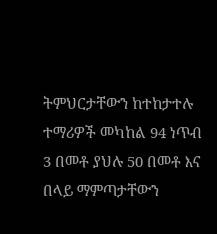ትምህርታቸውን ከተከታተሉ ተማሪዎች መካከል 94 ነጥብ 3 በመቶ ያህሉ 50 በመቶ እና በላይ ማምጣታቸውን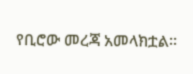የቢሮው መረጃ አመላክቷል፡፡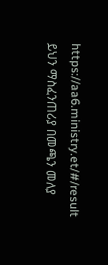https://aa6.ministry.et/#/result ይህን ማስፈንጠሪያ በመጫን መለያ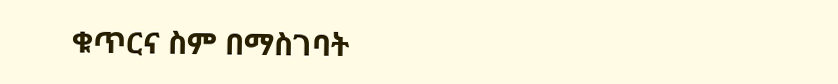ቁጥርና ስም በማስገባት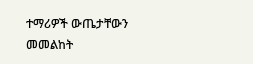ተማሪዎች ውጤታቸውን መመልከት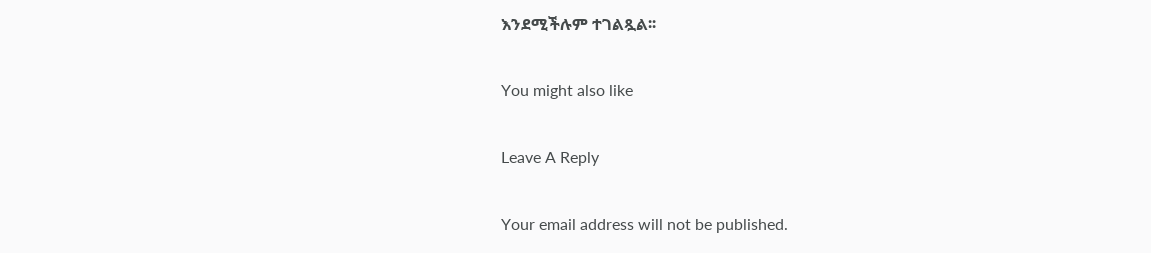እንደሚችሉም ተገልጿል፡፡

You might also like

Leave A Reply

Your email address will not be published.